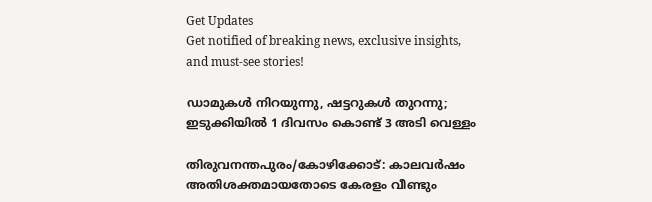Get Updates
Get notified of breaking news, exclusive insights, and must-see stories!

ഡാമുകള്‍ നിറയുന്നു, ഷട്ടറുകള്‍ തുറന്നു; ഇടുക്കിയില്‍ 1 ദിവസം കൊണ്ട് 3 അടി വെള്ളം

തിരുവനന്തപുരം/കോഴിക്കോട്: കാലവര്‍ഷം അതിശക്തമായതോടെ കേരളം വീണ്ടും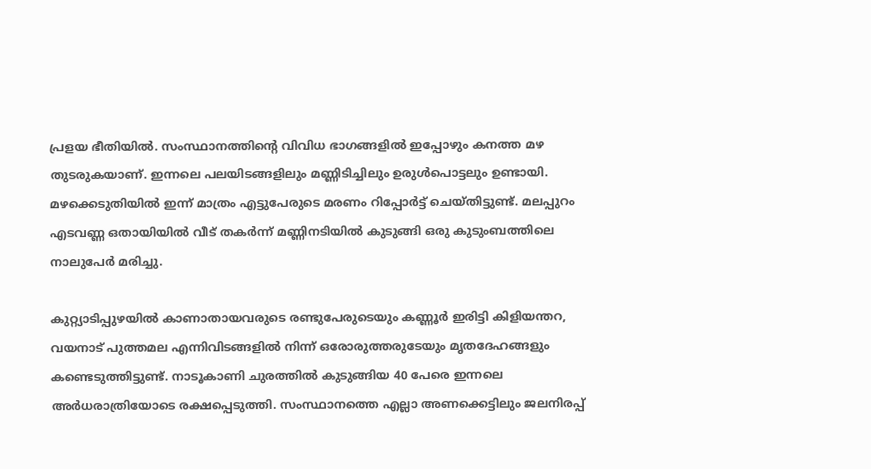പ്രളയ ഭീതിയില്‍. സംസ്ഥാനത്തിന്‍റെ വിവിധ ഭാഗങ്ങളില്‍ ഇപ്പോഴും കനത്ത മഴ തുടരുകയാണ്. ഇന്നലെ പലയിടങ്ങളിലും മണ്ണിടിച്ചിലും ഉരുള്‍പൊട്ടലും ഉണ്ടായി. മഴക്കെടുതിയില്‍ ഇന്ന് മാത്രം എട്ടുപേരുടെ മരണം റിപ്പോര്‍ട്ട് ചെയ്തിട്ടുണ്ട്. മലപ്പുറം എടവണ്ണ ഒതായിയിൽ വീട് തകർന്ന് മണ്ണിനടിയിൽ കുടുങ്ങി ഒരു കുടുംബത്തിലെ നാലുപേര്‍ മരിച്ചു.

കുറ്റ്യാടിപ്പുഴയില്‍ കാണാതായവരുടെ രണ്ടുപേരുടെയും കണ്ണൂര്‍ ഇരിട്ടി കിളിയന്തറ, വയനാട് പുത്തമല എന്നിവിടങ്ങളില്‍ നിന്ന് ഒരോരുത്തരുടേയും മൃതദേഹങ്ങളും കണ്ടെടുത്തിട്ടുണ്ട്. നാടൂകാണി ചുരത്തില്‍ കുടുങ്ങിയ 40 പേരെ ഇന്നലെ അര്‍ധരാത്രിയോടെ രക്ഷപ്പെടുത്തി. സംസ്ഥാനത്തെ എല്ലാ അണക്കെട്ടിലും ജലനിരപ്പ്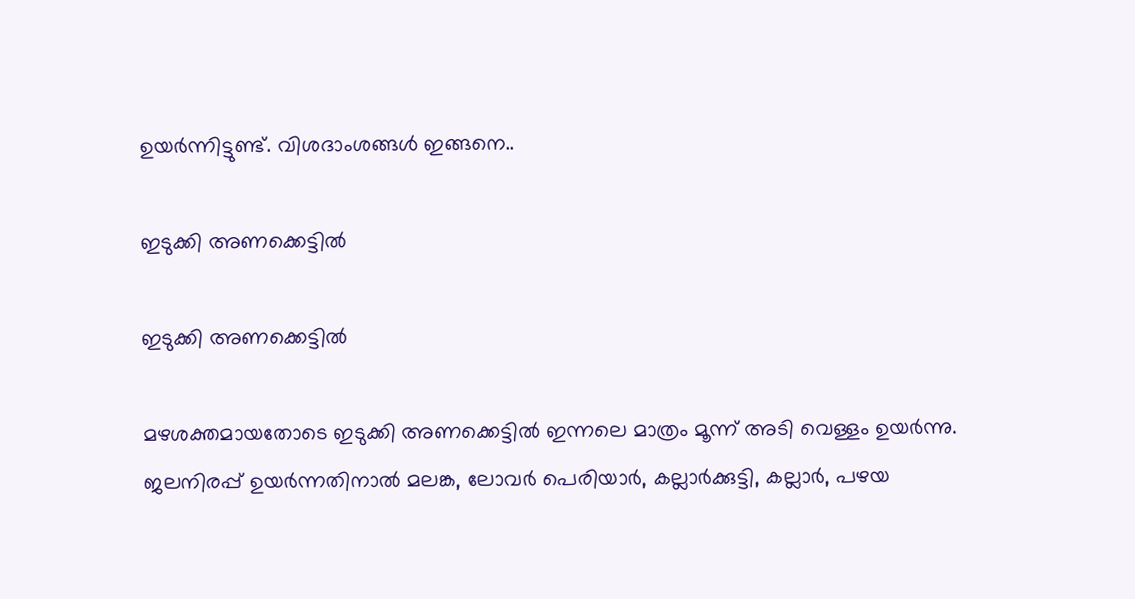ഉയര്‍ന്നിട്ടുണ്ട്. വിശദാംശങ്ങള്‍ ഇങ്ങനെ..

ഇടുക്കി അണക്കെട്ടില്‍

ഇടുക്കി അണക്കെട്ടില്‍

മഴശക്തമായതോടെ ഇടുക്കി അണക്കെട്ടില്‍ ഇന്നലെ മാത്രം മൂന്ന് അടി വെള്ളം ഉയര്‍ന്നു. ജലനിരപ്പ് ഉയര്‍ന്നതിനാല്‍ മലങ്ക, ലോവര്‍ പെരിയാര്‍, കല്ലാര്‍ക്കുട്ടി, കല്ലാര്‍, പഴയ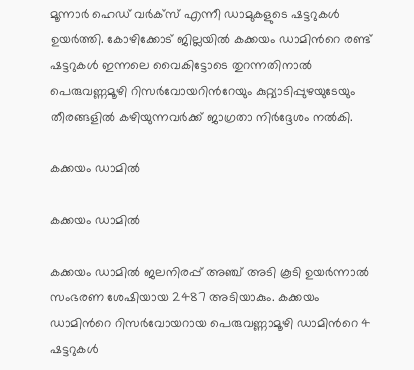മൂന്നാര്‍ ഹെഡ് വര്‍ക്സ് എന്നീ ഡാമുകളുടെ ഷട്ടറുകള്‍ ഉയര്‍ത്തി. കോഴിക്കോട് ജില്ലയില്‍ കക്കയം ഡാമിന്‍റെ രണ്ട് ഷട്ടറുകള്‍ ഇന്നലെ വൈകിട്ടോടെ തുറന്നതിനാല്‍ പെരുവണ്ണമൂഴി റിസര്‍വോയറിന്‍റേയും കുറ്റ്യാടിപ്പുഴയുടേയും തീരങ്ങളില്‍ കഴിയുന്നവര്‍ക്ക് ജാഗ്രതാ നിര്‍ദ്ദേശം നല്‍കി.

കക്കയം ഡാമില്‍

കക്കയം ഡാമില്‍

കക്കയം ഡാമില്‍ ജലനിരപ്പ് അഞ്ച് അടി കൂടി ഉയര്‍ന്നാല്‍ സംഭരണ ശേഷിയായ 2487 അടിയാകും. കക്കയം ഡാമിന്‍റെ റിസര്‍വോയറായ പെരുവണ്ണാമൂഴി ഡാമിന്‍റെ 4 ഷട്ടറുകള്‍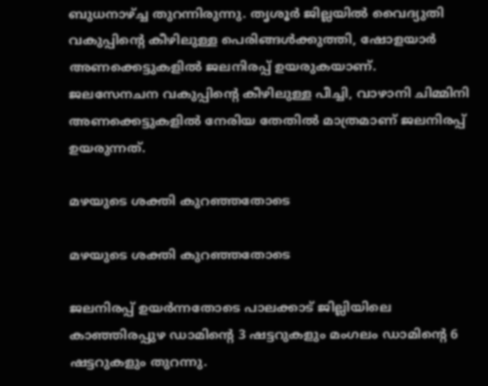ബുധനാഴ്ച്ച തുറന്നിരുന്നു. തൃശൂര്‍ ജില്ലയില്‍ വൈദ്യുതി വകുപ്പിന്‍റെ കീഴിലുള്ള പെരിങ്ങള്‍ക്കുത്തി, ഷോളയാര്‍ അണക്കെട്ടുകളില്‍ ജലനിരപ്പ് ഉയരുകയാണ്. ജലസേനചന വകുപ്പിന്‍റെ കീഴിലുള്ള പീച്ചി, വാഴാനി ചിമ്മിനി അണക്കെട്ടുകളില്‍ നേരിയ തേതില്‍ മാത്രമാണ് ജലനിരപ്പ് ഉയരുന്നത്.

മഴയുടെ ശക്തി കുറഞ്ഞതോടെ

മഴയുടെ ശക്തി കുറഞ്ഞതോടെ

ജലനിരപ്പ് ഉയര്‍ന്നതോടെ പാലക്കാട് ജില്ലിയിലെ കാഞ്ഞിരപ്പുഴ ഡാമിന്‍റെ 3 ഷട്ടറുകളും മംഗലം ഡാമിന്‍റെ 6 ഷട്ടറുകളും തുറന്നു.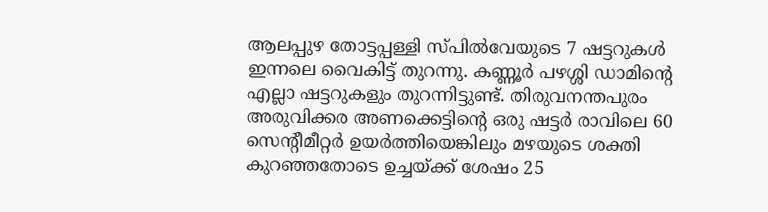ആലപ്പുഴ തോട്ടപ്പള്ളി സ്പില്‍വേയുടെ 7 ഷട്ടറുകള്‍ ഇന്നലെ വൈകിട്ട് തുറന്നു. കണ്ണൂര്‍ പഴശ്ശി ഡാമിന്‍റെ എല്ലാ ഷട്ടറുകളും തുറന്നിട്ടുണ്ട്. തിരുവനന്തപുരം അരുവിക്കര അണക്കെട്ടിന്‍റെ ഒരു ഷട്ടര്‍ രാവിലെ 60 സെന്‍റീമീറ്റര്‍ ഉയര്‍ത്തിയെങ്കിലും മഴയുടെ ശക്തി കുറഞ്ഞതോടെ ഉച്ചയ്ക്ക് ശേഷം 25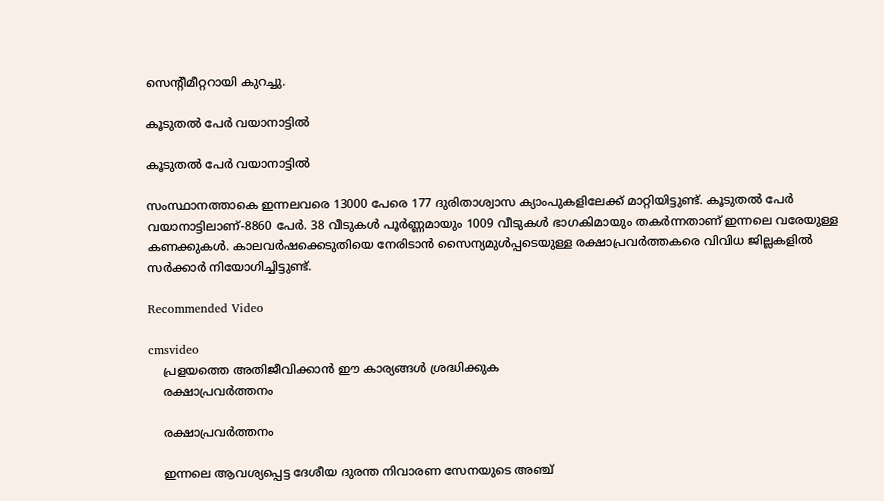സെന്‍റീമീറ്ററായി കുറച്ചു.

കൂടുതല്‍ പേര്‍ വയാനാട്ടില്‍

കൂടുതല്‍ പേര്‍ വയാനാട്ടില്‍

സംസ്ഥാനത്താകെ ഇന്നലവരെ 13000 പേരെ 177 ദുരിതാശ്വാസ ക്യാംപുകളിലേക്ക് മാറ്റിയിട്ടുണ്ട്. കൂടുതല്‍ പേര്‍ വയാനാട്ടിലാണ്-8860 പേര്‍. 38 വീടുകള്‍ പൂര്‍ണ്ണമായും 1009 വീടുകള്‍ ഭാഗകിമായും തകര്‍ന്നതാണ് ഇന്നലെ വരേയുള്ള കണക്കുകള്‍. കാലവര്‍ഷക്കെടുതിയെ നേരിടാന്‍ സൈന്യമുള്‍പ്പടെയുള്ള രക്ഷാപ്രവര്‍ത്തകരെ വിവിധ ജില്ലകളില്‍ സര്‍ക്കാര്‍ നിയോഗിച്ചിട്ടുണ്ട്.

Recommended Video

cmsvideo
    പ്രളയത്തെ അതിജീവിക്കാന്‍ ഈ കാര്യങ്ങള്‍ ശ്രദ്ധിക്കുക
    രക്ഷാപ്രവര്‍ത്തനം

    രക്ഷാപ്രവര്‍ത്തനം

    ഇന്നലെ ആവശ്യപ്പെട്ട ദേശീയ ദുരന്ത നിവാരണ സേനയുടെ അഞ്ച്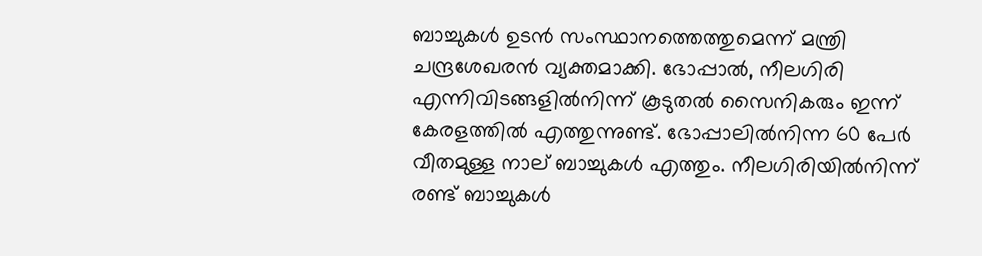ബാച്ചുകള്‍ ഉടന്‍ സംസ്ഥാനത്തെത്തുമെന്ന് മന്ത്രി ചന്ദ്രശേഖരന്‍ വ്യക്തമാക്കി. ഭോപ്പാല്‍, നീലഗിരി എന്നിവിടങ്ങളില്‍നിന്ന് കൂടുതല്‍ സൈനികരും ഇന്ന് കേരളത്തില്‍ എത്തുന്നുണ്ട്. ഭോപ്പാലില്‍നിന്ന 60 പേര്‍ വീതമുള്ള നാല് ബാച്ചുകള്‍ എത്തും. നീലഗിരിയില്‍നിന്ന് രണ്ട് ബാച്ചുകള്‍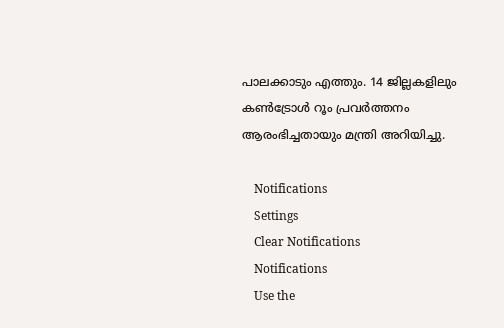പാലക്കാടും എത്തും. 14 ജില്ലകളിലും കണ്‍ട്രോള്‍ റൂം പ്രവര്‍ത്തനം ആരംഭിച്ചതായും മന്ത്രി അറിയിച്ചു.

    Notifications
    Settings
    Clear Notifications
    Notifications
    Use the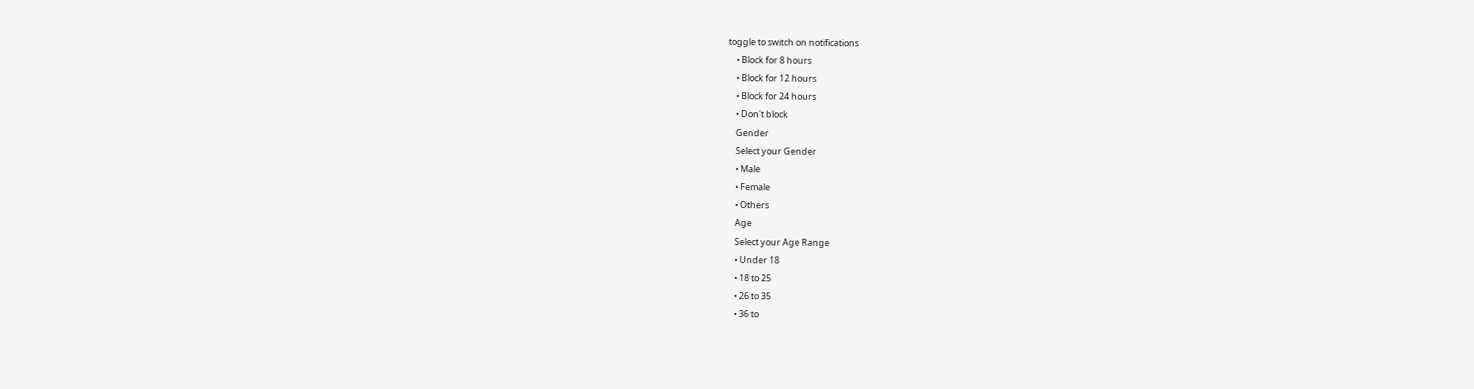toggle to switch on notifications
    • Block for 8 hours
    • Block for 12 hours
    • Block for 24 hours
    • Don't block
    Gender
    Select your Gender
    • Male
    • Female
    • Others
    Age
    Select your Age Range
    • Under 18
    • 18 to 25
    • 26 to 35
    • 36 to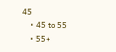45
    • 45 to 55
    • 55+